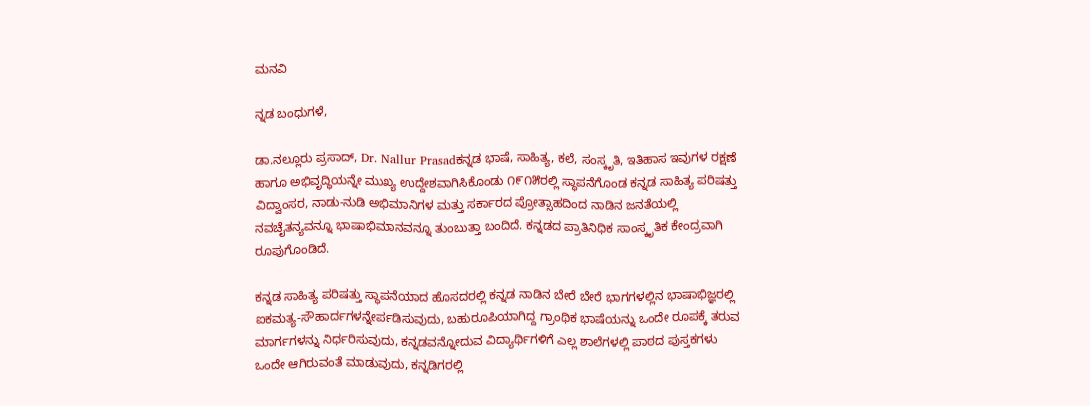ಮನವಿ

ನ್ನಡ ಬಂಧುಗಳೆ,

ಡಾ.ನಲ್ಲೂರು ಪ್ರಸಾದ್, Dr. Nallur Prasadಕನ್ನಡ ಭಾಷೆ, ಸಾಹಿತ್ಯ, ಕಲೆ, ಸಂಸ್ಕೃತಿ, ಇತಿಹಾಸ ಇವುಗಳ ರಕ್ಷಣೆ ಹಾಗೂ ಅಭಿವೃದ್ಧಿಯನ್ನೇ ಮುಖ್ಯ ಉದ್ದೇಶವಾಗಿಸಿಕೊಂಡು ೧೯೧೫ರಲ್ಲಿ ಸ್ಥಾಪನೆಗೊಂಡ ಕನ್ನಡ ಸಾಹಿತ್ಯ ಪರಿಷತ್ತು ವಿದ್ವಾಂಸರ, ನಾಡು-ನುಡಿ ಅಭಿಮಾನಿಗಳ ಮತ್ತು ಸರ್ಕಾರದ ಪ್ರೋತ್ಸಾಹದಿಂದ ನಾಡಿನ ಜನತೆಯಲ್ಲಿ ನವಚೈತನ್ಯವನ್ನೂ ಭಾಷಾಭಿಮಾನವನ್ನೂ ತುಂಬುತ್ತಾ ಬಂದಿದೆ. ಕನ್ನಡದ ಪ್ರಾತಿನಿಧಿಕ ಸಾಂಸ್ಕೃತಿಕ ಕೇಂದ್ರವಾಗಿ ರೂಪುಗೊಂಡಿದೆ.

ಕನ್ನಡ ಸಾಹಿತ್ಯ ಪರಿಷತ್ತು ಸ್ಥಾಪನೆಯಾದ ಹೊಸದರಲ್ಲಿ ಕನ್ನಡ ನಾಡಿನ ಬೇರೆ ಬೇರೆ ಭಾಗಗಳಲ್ಲಿನ ಭಾಷಾಭಿಜ್ಞರಲ್ಲಿ ಐಕಮತ್ಯ-ಸೌಹಾರ್ದಗಳನ್ನೇರ್ಪಡಿಸುವುದು, ಬಹುರೂಪಿಯಾಗಿದ್ದ ಗ್ರಾಂಥಿಕ ಭಾಷೆಯನ್ನು ಒಂದೇ ರೂಪಕ್ಕೆ ತರುವ ಮಾರ್ಗಗಳನ್ನು ನಿರ್ಧರಿಸುವುದು, ಕನ್ನಡವನ್ನೋದುವ ವಿದ್ಯಾರ್ಥಿಗಳಿಗೆ ಎಲ್ಲ ಶಾಲೆಗಳಲ್ಲಿ ಪಾಠದ ಪುಸ್ತಕಗಳು ಒಂದೇ ಆಗಿರುವಂತೆ ಮಾಡುವುದು, ಕನ್ನಡಿಗರಲ್ಲಿ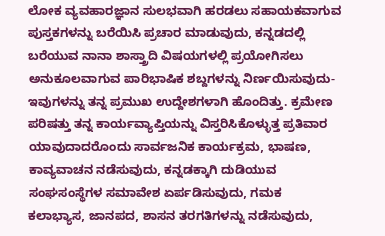ಲೋಕ ವ್ಯವಹಾರಜ್ಞಾನ ಸುಲಭವಾಗಿ ಹರಡಲು ಸಹಾಯಕವಾಗುವ ಪುಸ್ತಕಗಳನ್ನು ಬರೆಯಿಸಿ ಪ್ರಚಾರ ಮಾಡುವುದು, ಕನ್ನಡದಲ್ಲಿ ಬರೆಯುವ ನಾನಾ ಶಾಸ್ತ್ರಾದಿ ವಿಷಯಗಳಲ್ಲಿ ಪ್ರಯೋಗಿಸಲು ಅನುಕೂಲವಾಗುವ ಪಾರಿಭಾಷಿಕ ಶಬ್ದಗಳನ್ನು ನಿರ್ಣಯಿಸುವುದು-ಇವುಗಳನ್ನು ತನ್ನ ಪ್ರಮುಖ ಉದ್ದೇಶಗಳಾಗಿ ಹೊಂದಿತ್ತು. ಕ್ರಮೇಣ ಪರಿಷತ್ತು ತನ್ನ ಕಾರ್ಯವ್ಯಾಪ್ತಿಯನ್ನು ವಿಸ್ತರಿಸಿಕೊಳ್ಳುತ್ತ ಪ್ರತಿವಾರ ಯಾವುದಾದರೊಂದು ಸಾರ್ವಜನಿಕ ಕಾರ್ಯಕ್ರಮ, ಭಾಷಣ, ಕಾವ್ಯವಾಚನ ನಡೆಸುವುದು, ಕನ್ನಡಕ್ಕಾಗಿ ದುಡಿಯುವ ಸಂಘಸಂಸ್ಥೆಗಳ ಸಮಾವೇಶ ಏರ್ಪಡಿಸುವುದು, ಗಮಕ ಕಲಾಭ್ಯಾಸ, ಜಾನಪದ, ಶಾಸನ ತರಗತಿಗಳನ್ನು ನಡೆಸುವುದು,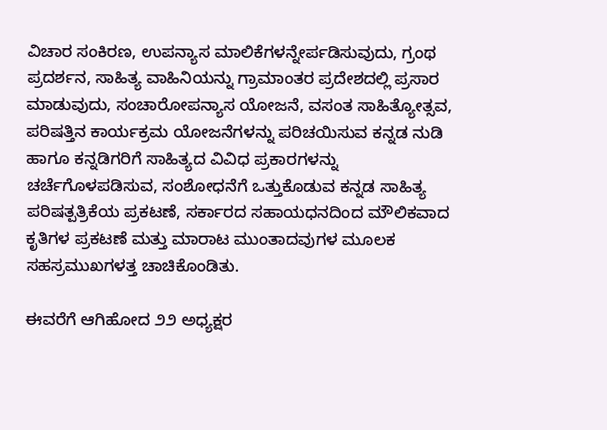ವಿಚಾರ ಸಂಕಿರಣ, ಉಪನ್ಯಾಸ ಮಾಲಿಕೆಗಳನ್ನೇರ್ಪಡಿಸುವುದು, ಗ್ರಂಥ ಪ್ರದರ್ಶನ, ಸಾಹಿತ್ಯ ವಾಹಿನಿಯನ್ನು ಗ್ರಾಮಾಂತರ ಪ್ರದೇಶದಲ್ಲಿ ಪ್ರಸಾರ ಮಾಡುವುದು, ಸಂಚಾರೋಪನ್ಯಾಸ ಯೋಜನೆ, ವಸಂತ ಸಾಹಿತ್ಯೋತ್ಸವ, ಪರಿಷತ್ತಿನ ಕಾರ್ಯಕ್ರಮ ಯೋಜನೆಗಳನ್ನು ಪರಿಚಯಿಸುವ ಕನ್ನಡ ನುಡಿ ಹಾಗೂ ಕನ್ನಡಿಗರಿಗೆ ಸಾಹಿತ್ಯದ ವಿವಿಧ ಪ್ರಕಾರಗಳನ್ನು ಚರ್ಚೆಗೊಳಪಡಿಸುವ, ಸಂಶೋಧನೆಗೆ ಒತ್ತುಕೊಡುವ ಕನ್ನಡ ಸಾಹಿತ್ಯ ಪರಿಷತ್ಪತ್ರಿಕೆಯ ಪ್ರಕಟಣೆ, ಸರ್ಕಾರದ ಸಹಾಯಧನದಿಂದ ಮೌಲಿಕವಾದ ಕೃತಿಗಳ ಪ್ರಕಟಣೆ ಮತ್ತು ಮಾರಾಟ ಮುಂತಾದವುಗಳ ಮೂಲಕ ಸಹಸ್ರಮುಖಗಳತ್ತ ಚಾಚಿಕೊಂಡಿತು.

ಈವರೆಗೆ ಆಗಿಹೋದ ೨೨ ಅಧ್ಯಕ್ಷರ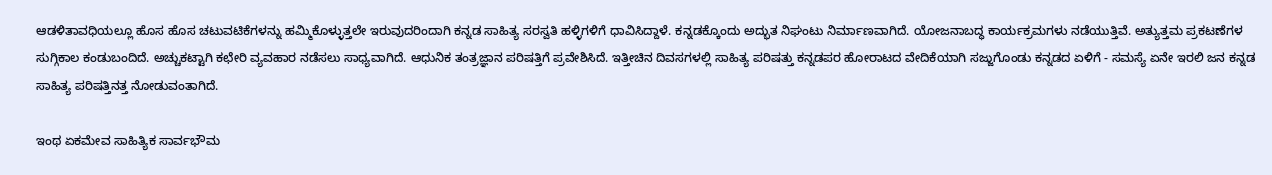ಆಡಳಿತಾವಧಿಯಲ್ಲೂ ಹೊಸ ಹೊಸ ಚಟುವಟಿಕೆಗಳನ್ನು ಹಮ್ಮಿಕೊಳ್ಳುತ್ತಲೇ ಇರುವುದರಿಂದಾಗಿ ಕನ್ನಡ ಸಾಹಿತ್ಯ ಸರಸ್ವತಿ ಹಳ್ಳಿಗಳಿಗೆ ಧಾವಿಸಿದ್ದಾಳೆ. ಕನ್ನಡಕ್ಕೊಂದು ಅದ್ಭುತ ನಿಘಂಟು ನಿರ್ಮಾಣವಾಗಿದೆ. ಯೋಜನಾಬದ್ಧ ಕಾರ್ಯಕ್ರಮಗಳು ನಡೆಯುತ್ತಿವೆ. ಅತ್ಯುತ್ತಮ ಪ್ರಕಟಣೆಗಳ ಸುಗ್ಗಿಕಾಲ ಕಂಡುಬಂದಿದೆ. ಅಚ್ಚುಕಟ್ಟಾಗಿ ಕಛೇರಿ ವ್ಯವಹಾರ ನಡೆಸಲು ಸಾಧ್ಯವಾಗಿದೆ. ಆಧುನಿಕ ತಂತ್ರಜ್ಞಾನ ಪರಿಷತ್ತಿಗೆ ಪ್ರವೇಶಿಸಿದೆ. ಇತ್ತೀಚಿನ ದಿವಸಗಳಲ್ಲಿ ಸಾಹಿತ್ಯ ಪರಿಷತ್ತು ಕನ್ನಡಪರ ಹೋರಾಟದ ವೇದಿಕೆಯಾಗಿ ಸಜ್ಜುಗೊಂಡು ಕನ್ನಡದ ಏಳಿಗೆ - ಸಮಸ್ಯೆ ಏನೇ ಇರಲಿ ಜನ ಕನ್ನಡ ಸಾಹಿತ್ಯ ಪರಿಷತ್ತಿನತ್ತ ನೋಡುವಂತಾಗಿದೆ.

ಇಂಥ ಏಕಮೇವ ಸಾಹಿತ್ಯಿಕ ಸಾರ್ವಭೌಮ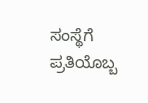ಸಂಸ್ಥೆಗೆ ಪ್ರತಿಯೊಬ್ಬ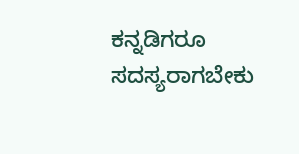ಕನ್ನಡಿಗರೂ ಸದಸ್ಯರಾಗಬೇಕು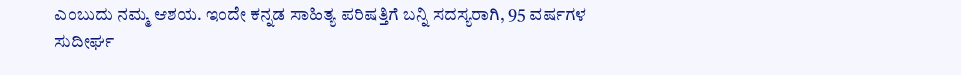ಎಂಬುದು ನಮ್ಮ ಆಶಯ. ಇಂದೇ ಕನ್ನಡ ಸಾಹಿತ್ಯ ಪರಿಷತ್ತಿಗೆ ಬನ್ನಿ ಸದಸ್ಯರಾಗಿ, 95 ವರ್ಷಗಳ ಸುದೀರ್ಘ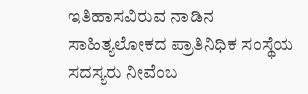ಇತಿಹಾಸವಿರುವ ನಾಡಿನ ಸಾಹಿತ್ಯಲೋಕದ ಪ್ರಾತಿನಿಧಿಕ ಸಂಸ್ಥೆಯ ಸದಸ್ಯರು ನೀವೆಂಬ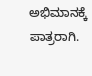ಅಭಿಮಾನಕ್ಕೆ ಪಾತ್ರರಾಗಿ.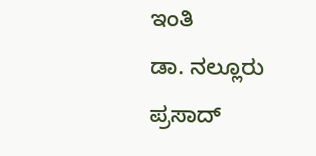ಇಂತಿ
ಡಾ. ನಲ್ಲೂರು ಪ್ರಸಾದ್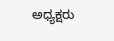ಅಧ್ಯಕ್ಷರು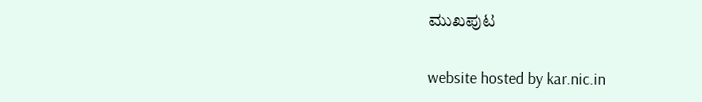ಮುಖಪುಟ

website hosted by kar.nic.in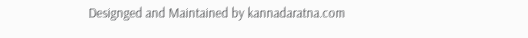Designged and Maintained by kannadaratna.com